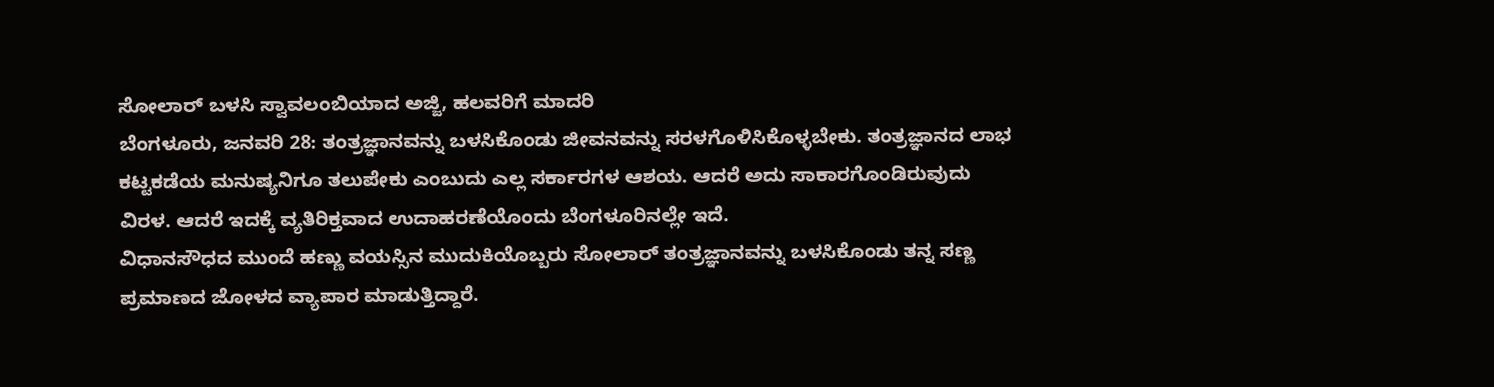ಸೋಲಾರ್ ಬಳಸಿ ಸ್ವಾವಲಂಬಿಯಾದ ಅಜ್ಜಿ, ಹಲವರಿಗೆ ಮಾದರಿ
ಬೆಂಗಳೂರು, ಜನವರಿ 28: ತಂತ್ರಜ್ಞಾನವನ್ನು ಬಳಸಿಕೊಂಡು ಜೀವನವನ್ನು ಸರಳಗೊಳಿಸಿಕೊಳ್ಳಬೇಕು. ತಂತ್ರಜ್ಞಾನದ ಲಾಭ ಕಟ್ಟಕಡೆಯ ಮನುಷ್ಯನಿಗೂ ತಲುಪೇಕು ಎಂಬುದು ಎಲ್ಲ ಸರ್ಕಾರಗಳ ಆಶಯ. ಆದರೆ ಅದು ಸಾಕಾರಗೊಂಡಿರುವುದು ವಿರಳ. ಆದರೆ ಇದಕ್ಕೆ ವ್ಯತಿರಿಕ್ತವಾದ ಉದಾಹರಣೆಯೊಂದು ಬೆಂಗಳೂರಿನಲ್ಲೇ ಇದೆ.
ವಿಧಾನಸೌಧದ ಮುಂದೆ ಹಣ್ಣು ವಯಸ್ಸಿನ ಮುದುಕಿಯೊಬ್ಬರು ಸೋಲಾರ್ ತಂತ್ರಜ್ಞಾನವನ್ನು ಬಳಸಿಕೊಂಡು ತನ್ನ ಸಣ್ಣ ಪ್ರಮಾಣದ ಜೋಳದ ವ್ಯಾಪಾರ ಮಾಡುತ್ತಿದ್ದಾರೆ.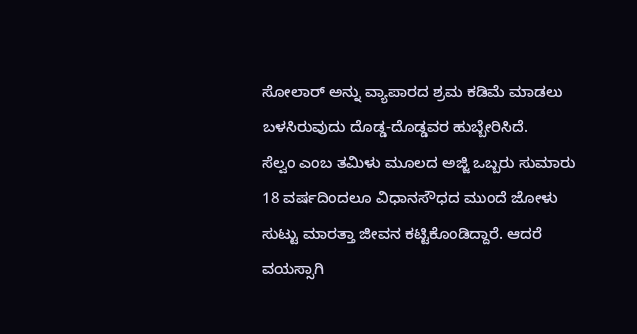ಸೋಲಾರ್ ಅನ್ನು ವ್ಯಾಪಾರದ ಶ್ರಮ ಕಡಿಮೆ ಮಾಡಲು ಬಳಸಿರುವುದು ದೊಡ್ಡ-ದೊಡ್ಡವರ ಹುಬ್ಬೇರಿಸಿದೆ.
ಸೆಲ್ವಂ ಎಂಬ ತಮಿಳು ಮೂಲದ ಅಜ್ಜಿ ಒಬ್ಬರು ಸುಮಾರು 18 ವರ್ಷದಿಂದಲೂ ವಿಧಾನಸೌಧದ ಮುಂದೆ ಜೋಳು ಸುಟ್ಟು ಮಾರತ್ತಾ ಜೀವನ ಕಟ್ಟಿಕೊಂಡಿದ್ದಾರೆ. ಆದರೆ ವಯಸ್ಸಾಗಿ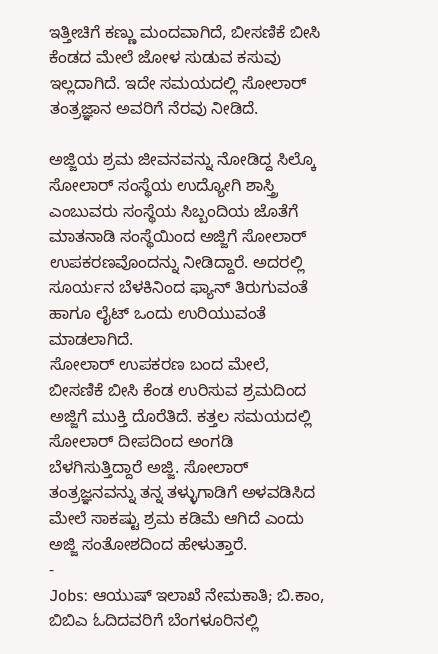ಇತ್ತೀಚಿಗೆ ಕಣ್ಣು ಮಂದವಾಗಿದೆ, ಬೀಸಣಿಕೆ ಬೀಸಿ ಕೆಂಡದ ಮೇಲೆ ಜೋಳ ಸುಡುವ ಕಸುವು ಇಲ್ಲದಾಗಿದೆ. ಇದೇ ಸಮಯದಲ್ಲಿ ಸೋಲಾರ್ ತಂತ್ರಜ್ಞಾನ ಅವರಿಗೆ ನೆರವು ನೀಡಿದೆ.

ಅಜ್ಜಿಯ ಶ್ರಮ ಜೀವನವನ್ನು ನೋಡಿದ್ದ ಸಿಲ್ಕೊ ಸೋಲಾರ್ ಸಂಸ್ಥೆಯ ಉದ್ಯೋಗಿ ಶಾಸ್ತ್ರಿ ಎಂಬುವರು ಸಂಸ್ಥೆಯ ಸಿಬ್ಬಂದಿಯ ಜೊತೆಗೆ ಮಾತನಾಡಿ ಸಂಸ್ಥೆಯಿಂದ ಅಜ್ಜಿಗೆ ಸೋಲಾರ್ ಉಪಕರಣವೊಂದನ್ನು ನೀಡಿದ್ದಾರೆ. ಅದರಲ್ಲಿ ಸೂರ್ಯನ ಬೆಳಕಿನಿಂದ ಫ್ಯಾನ್ ತಿರುಗುವಂತೆ ಹಾಗೂ ಲೈಟ್ ಒಂದು ಉರಿಯುವಂತೆ ಮಾಡಲಾಗಿದೆ.
ಸೋಲಾರ್ ಉಪಕರಣ ಬಂದ ಮೇಲೆ, ಬೀಸಣಿಕೆ ಬೀಸಿ ಕೆಂಡ ಉರಿಸುವ ಶ್ರಮದಿಂದ ಅಜ್ಜಿಗೆ ಮುಕ್ತಿ ದೊರೆತಿದೆ. ಕತ್ತಲ ಸಮಯದಲ್ಲಿ ಸೋಲಾರ್ ದೀಪದಿಂದ ಅಂಗಡಿ ಬೆಳಗಿಸುತ್ತಿದ್ದಾರೆ ಅಜ್ಜಿ. ಸೋಲಾರ್ ತಂತ್ರಜ್ಞನವನ್ನು ತನ್ನ ತಳ್ಳುಗಾಡಿಗೆ ಅಳವಡಿಸಿದ ಮೇಲೆ ಸಾಕಷ್ಟು ಶ್ರಮ ಕಡಿಮೆ ಆಗಿದೆ ಎಂದು ಅಜ್ಜಿ ಸಂತೋಶದಿಂದ ಹೇಳುತ್ತಾರೆ.
-
Jobs: ಆಯುಷ್ ಇಲಾಖೆ ನೇಮಕಾತಿ; ಬಿ.ಕಾಂ, ಬಿಬಿಎ ಓದಿದವರಿಗೆ ಬೆಂಗಳೂರಿನಲ್ಲಿ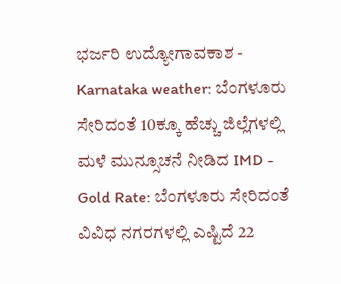ಭರ್ಜರಿ ಉದ್ಯೋಗಾವಕಾಶ -
Karnataka weather: ಬೆಂಗಳೂರು ಸೇರಿದಂತೆ 10ಕ್ಕೂ ಹೆಚ್ಚು ಜಿಲ್ಲೆಗಳಲ್ಲಿ ಮಳೆ ಮುನ್ಸೂಚನೆ ನೀಡಿದ IMD -
Gold Rate: ಬೆಂಗಳೂರು ಸೇರಿದಂತೆ ವಿವಿಧ ನಗರಗಳಲ್ಲಿ ಎಷ್ಟಿದೆ 22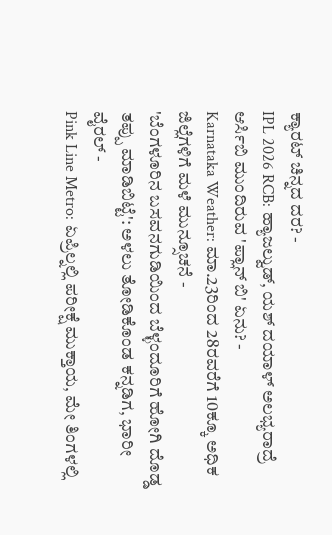ಕ್ಯಾರಟ್ ಚಿನ್ನದ ದರ? -
IPL 2026 RCB: ಹ್ಯಾಜಲ್ವುಡ್, ಯಶ್ ದಯಾಳ್ ಅಲಭ್ಯರಾದ್ರೆ ಆರ್ಸಿಬಿ ಮುಂದಿರುವ 'ಪ್ಲಾನ್ ಬಿ' ಏನು? -
Karnataka Weather: ಮಾ.23ರಿಂದ 28ರವರೆಗೆ 10ಕ್ಕೂ ಅಧಿಕ ಜಿಲ್ಲೆಗಳಿಗೆ ಮಳೆ ಮುನ್ಸೂಚನೆ -
'ಬೆಂಗಳೂರಿನ ಬಸವನಗುಡಿಯಿಂದ ಬೆಳ್ಳಂದೂರಿಗೆ ಹೋಗಿ ದೊಡ್ಡ ತಪ್ಪು ಮಾಡಿಬಿಟ್ಟೆ': ಅಳಲು ತೋಡಿಕೊಂಡ ಕನ್ನಡಿಗ, ಭಾರೀ ವೈರಲ್ -
Pink Line Metro: ಏಪ್ರಿಲ್ನಲ್ಲಿ ಪರೀಕ್ಷೆ ಮುಕ್ತಾಯ, ಮೇ ತಿಂಗಳಲ್ಲಿ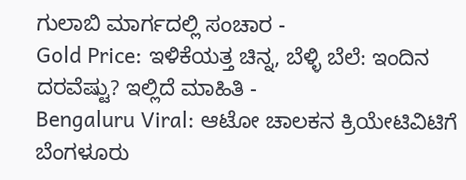ಗುಲಾಬಿ ಮಾರ್ಗದಲ್ಲಿ ಸಂಚಾರ -
Gold Price: ಇಳಿಕೆಯತ್ತ ಚಿನ್ನ, ಬೆಳ್ಳಿ ಬೆಲೆ: ಇಂದಿನ ದರವೆಷ್ಟು? ಇಲ್ಲಿದೆ ಮಾಹಿತಿ -
Bengaluru Viral: ಆಟೋ ಚಾಲಕನ ಕ್ರಿಯೇಟಿವಿಟಿಗೆ ಬೆಂಗಳೂರು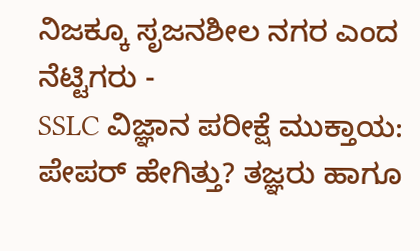ನಿಜಕ್ಕೂ ಸೃಜನಶೀಲ ನಗರ ಎಂದ ನೆಟ್ಟಿಗರು -
SSLC ವಿಜ್ಞಾನ ಪರೀಕ್ಷೆ ಮುಕ್ತಾಯ: ಪೇಪರ್ ಹೇಗಿತ್ತು? ತಜ್ಞರು ಹಾಗೂ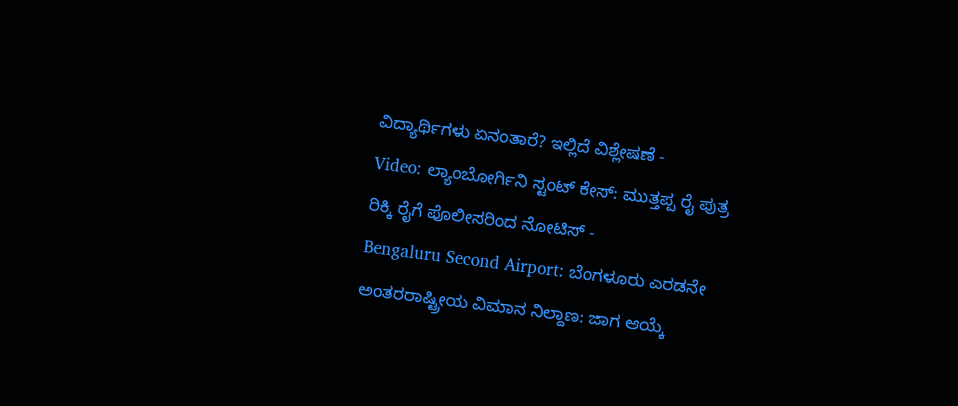ವಿದ್ಯಾರ್ಥಿಗಳು ಏನಂತಾರೆ? ಇಲ್ಲಿದೆ ವಿಶ್ಲೇಷಣೆ -
Video: ಲ್ಯಾಂಬೋರ್ಗಿನಿ ಸ್ಟಂಟ್ ಕೇಸ್: ಮುತ್ತಪ್ಪ ರೈ ಪುತ್ರ ರಿಕ್ಕಿ ರೈಗೆ ಪೊಲೀಸರಿಂದ ನೋಟಿಸ್ -
Bengaluru Second Airport: ಬೆಂಗಳೂರು ಎರಡನೇ ಅಂತರರಾಷ್ಟ್ರೀಯ ವಿಮಾನ ನಿಲ್ದಾಣ: ಜಾಗ ಆಯ್ಕೆ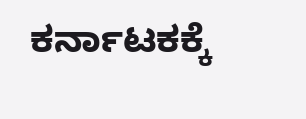ಕರ್ನಾಟಕಕ್ಕೆ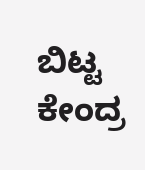ಬಿಟ್ಟ ಕೇಂದ್ರ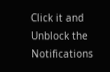Click it and Unblock the Notifications